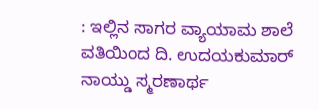: ಇಲ್ಲಿನ ಸಾಗರ ವ್ಯಾಯಾಮ ಶಾಲೆ ವತಿಯಿಂದ ದಿ. ಉದಯಕುಮಾರ್ ನಾಯ್ಡು ಸ್ಮರಣಾರ್ಥ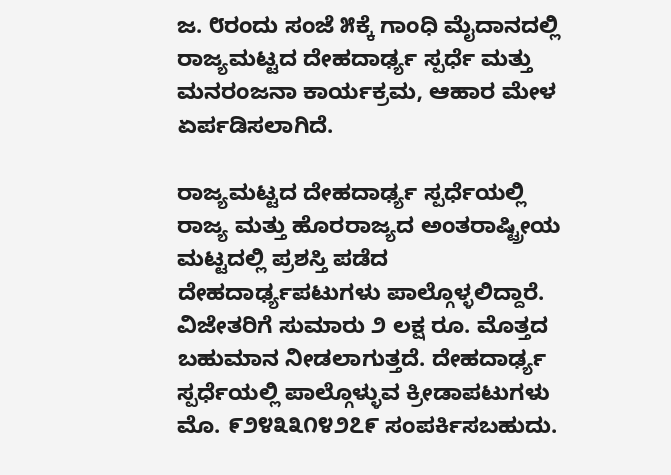ಜ. ೮ರಂದು ಸಂಜೆ ೫ಕ್ಕೆ ಗಾಂಧಿ ಮೈದಾನದಲ್ಲಿ ರಾಜ್ಯಮಟ್ಟದ ದೇಹದಾರ್ಢ್ಯ ಸ್ಪರ್ಧೆ ಮತ್ತು ಮನರಂಜನಾ ಕಾರ್ಯಕ್ರಮ, ಆಹಾರ ಮೇಳ ಏರ್ಪಡಿಸಲಾಗಿದೆ.

ರಾಜ್ಯಮಟ್ಟದ ದೇಹದಾರ್ಢ್ಯ ಸ್ಪರ್ಧೆಯಲ್ಲಿ ರಾಜ್ಯ ಮತ್ತು ಹೊರರಾಜ್ಯದ ಅಂತರಾಷ್ಟ್ರೀಯ ಮಟ್ಟದಲ್ಲಿ ಪ್ರಶಸ್ತಿ ಪಡೆದ ದೇಹದಾರ್ಢ್ಯಪಟುಗಳು ಪಾಲ್ಗೊಳ್ಳಲಿದ್ದಾರೆ. ವಿಜೇತರಿಗೆ ಸುಮಾರು ೨ ಲಕ್ಷ ರೂ. ಮೊತ್ತದ ಬಹುಮಾನ ನೀಡಲಾಗುತ್ತದೆ. ದೇಹದಾರ್ಢ್ಯ ಸ್ಪರ್ಧೆಯಲ್ಲಿ ಪಾಲ್ಗೊಳ್ಳುವ ಕ್ರೀಡಾಪಟುಗಳು ಮೊ. ೯೨೪೩೩೧೪೨೭೯ ಸಂಪರ್ಕಿಸಬಹುದು.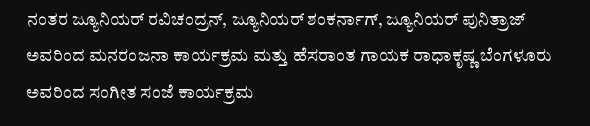ನಂತರ ಜ್ಯೂನಿಯರ್ ರವಿಚಂದ್ರನ್, ಜ್ಯೂನಿಯರ್ ಶಂಕರ್ನಾಗ್, ಜ್ಯೂನಿಯರ್ ಪುನಿತ್ರಾಜ್ ಅವರಿಂದ ಮನರಂಜನಾ ಕಾರ್ಯಕ್ರಮ ಮತ್ತು ಹೆಸರಾಂತ ಗಾಯಕ ರಾಧಾಕೃಷ್ಣ ಬೆಂಗಳೂರು ಅವರಿಂದ ಸಂಗೀತ ಸಂಜೆ ಕಾರ್ಯಕ್ರಮ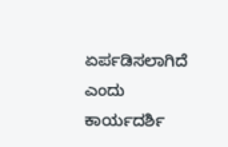ಏರ್ಪಡಿಸಲಾಗಿದೆ ಎಂದು ಕಾರ್ಯದರ್ಶಿ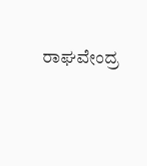ರಾಘವೇಂದ್ರ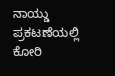ನಾಯ್ಡು ಪ್ರಕಟಣೆಯಲ್ಲಿ ಕೋರಿ